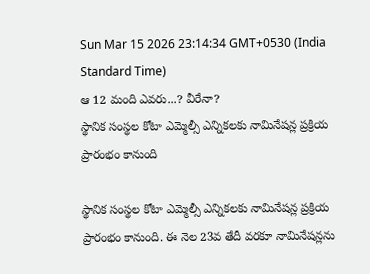Sun Mar 15 2026 23:14:34 GMT+0530 (India Standard Time)
ఆ 12 మంది ఎవరు...? వీరేనా?
స్థానిక సంస్థల కోటా ఎమ్మెల్సీ ఎన్నికలకు నామినేషన్ల ప్రక్రియ ప్రారంభం కానుంది

స్థానిక సంస్థల కోటా ఎమ్మెల్సీ ఎన్నికలకు నామినేషన్ల ప్రక్రియ ప్రారంభం కానుంది. ఈ నెల 23వ తేదీ వరకూ నామినేషన్లను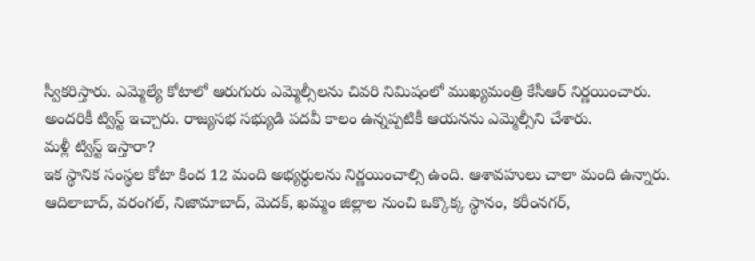స్వీకరిస్తారు. ఎమ్మెల్యే కోటాలో ఆరుగురు ఎమ్మెల్సీలను చివరి నిమిషంలో ముఖ్యమంత్రి కేసీఆర్ నిర్ణయించారు. అందరికీ ట్విస్ట్ ఇచ్చారు. రాజ్యసభ సభ్యుడి పదవీ కాలం ఉన్నప్పటికీ ఆయనను ఎమ్మెల్సీని చేశారు.
మళ్లీ ట్విస్ట్ ఇస్తారా?
ఇక స్థానిక సంస్థల కోటా కింద 12 మంది అభ్యర్థులను నిర్ణయించాల్సి ఉంది. ఆశావహులు చాలా మంది ఉన్నారు. ఆదిలాబాద్, వరంగల్, నిజామాబాద్, మెదక్, ఖమ్మం జిల్లాల నుంచి ఒక్కొక్క స్థానం, కరీంనగర్,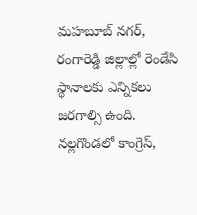మహబూబ్ నగర్, రంగారెడ్డి జిల్లాల్లో రెండేసి స్థానాలకు ఎన్నికలు జరగాల్సి ఉంది. నల్లగొండలో కాంగ్రెస్,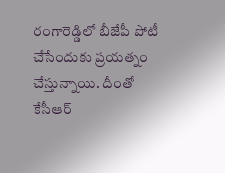రంగారెడ్డిలో బీజేపీ పోటీ చేసేందుకు ప్రయత్నం చేస్తున్నాయి. దీంతో కేసీఆర్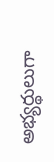అభ్యర్థులుగా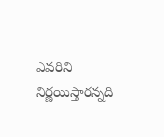ఎవరిని నిర్ణయిస్తారన్నది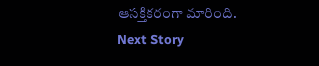ఆసక్తికరంగా మారింది.
Next Story